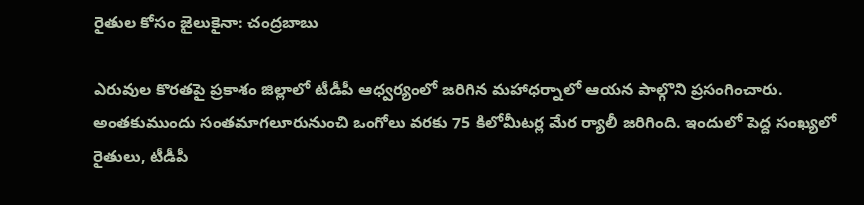రైతుల కోసం జైలుకైనా: చంద్రబాబు

ఎరువుల కొరతపై ప్రకాశం జిల్లాలో టీడీపీ ఆధ్వర్యంలో జరిగిన మహాధర్నాలో ఆయన పాల్గొని ప్రసంగించారు. అంతకుముందు సంతమాగలూరునుంచి ఒంగోలు వరకు 75 కిలోమీటర్ల మేర ర్యాలీ జరిగింది. ఇందులో పెద్ద సంఖ్యలో రైతులు, టీడీపీ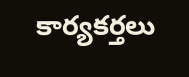కార్యకర్తలు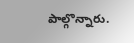పాల్గొన్నారు.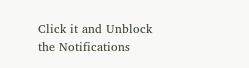Click it and Unblock the Notifications